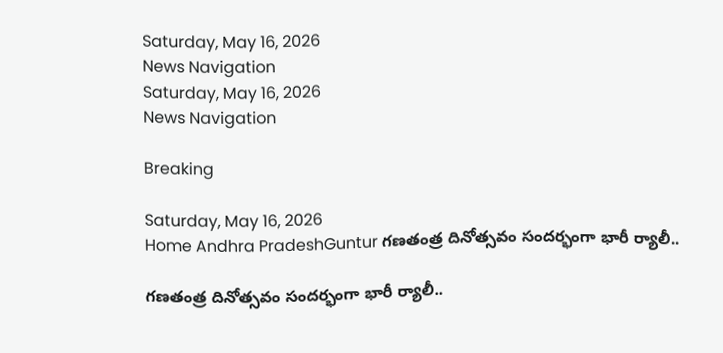Saturday, May 16, 2026
News Navigation
Saturday, May 16, 2026
News Navigation

Breaking

Saturday, May 16, 2026
Home Andhra PradeshGuntur గణతంత్ర దినోత్సవం సందర్భంగా భారీ ర్యాలీ..

గణతంత్ర దినోత్సవం సందర్భంగా భారీ ర్యాలీ..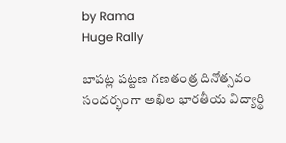by Rama
Huge Rally

బాపట్ల పట్టణ గణతంత్ర దినోత్సవం సందర్భంగా అఖిల భారతీయ విద్యార్థి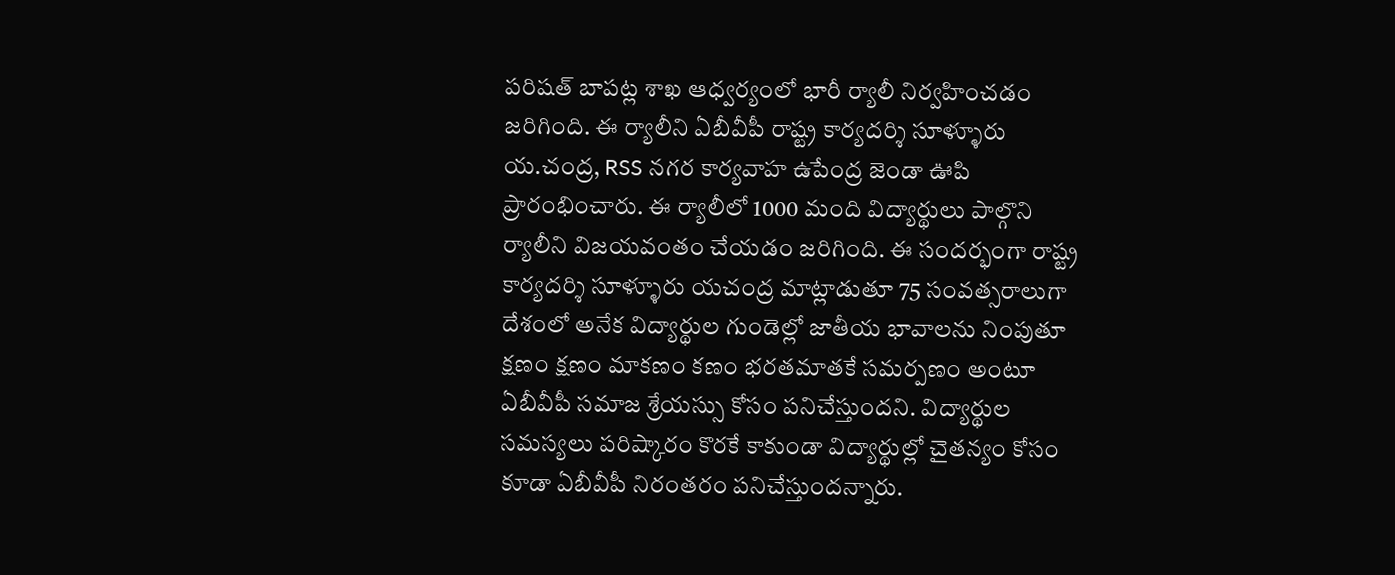పరిషత్ బాపట్ల శాఖ ఆధ్వర్యంలో భారీ ర్యాలీ నిర్వహించడం జరిగింది. ఈ ర్యాలీని ఏబీవీపీ రాష్ట్ర కార్యదర్శి సూళ్ళూరు య.చంద్ర, RSS నగర కార్యవాహ ఉపేంద్ర జెండా ఊపి ప్రారంభించారు. ఈ ర్యాలీలో 1000 మంది విద్యార్థులు పాల్గొని ర్యాలీని విజయవంతం చేయడం జరిగింది. ఈ సందర్భంగా రాష్ట్ర కార్యదర్శి సూళ్ళూరు యచంద్ర మాట్లాడుతూ 75 సంవత్సరాలుగా దేశంలో అనేక విద్యార్థుల గుండెల్లో జాతీయ భావాలను నింపుతూ క్షణం క్షణం మాకణం కణం భరతమాతకే సమర్పణం అంటూ ఏబీవీపీ సమాజ శ్రేయస్సు కోసం పనిచేస్తుందని. విద్యార్థుల సమస్యలు పరిష్కారం కొరకే కాకుండా విద్యార్థుల్లో చైతన్యం కోసం కూడా ఏబీవీపీ నిరంతరం పనిచేస్తుందన్నారు.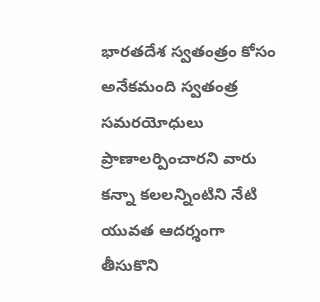భారతదేశ స్వతంత్రం కోసం అనేకమంది స్వతంత్ర సమరయోధులు ప్రాణాలర్పించారని వారు కన్నా కలలన్నింటిని నేటి యువత ఆదర్శంగా తీసుకొని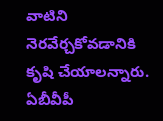వాటిని నెరవేర్చకోవడానికి కృషి చేయాలన్నారు. ఏబీవీపీ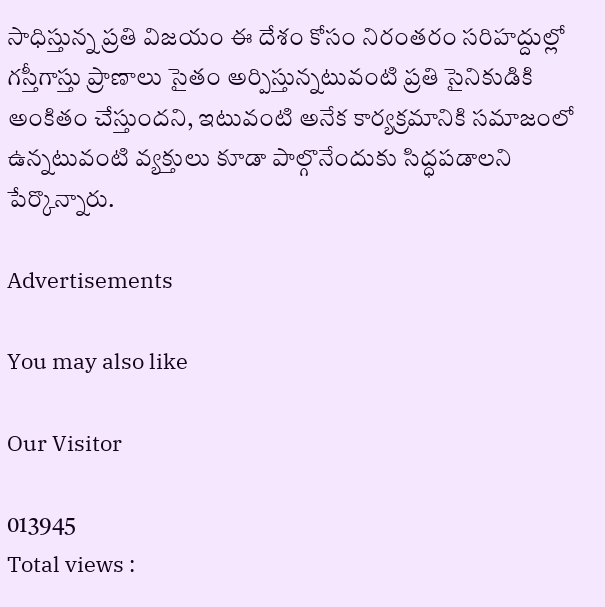సాధిస్తున్న ప్రతి విజయం ఈ దేశం కోసం నిరంతరం సరిహద్దుల్లో గస్తీగాస్తు ప్రాణాలు సైతం అర్పిస్తున్నటువంటి ప్రతి సైనికుడికి అంకితం చేస్తుందని, ఇటువంటి అనేక కార్యక్రమానికి సమాజంలో ఉన్నటువంటి వ్యక్తులు కూడా పాల్గొనేందుకు సిద్ధపడాలని పేర్కొన్నారు.

Advertisements

You may also like

Our Visitor

013945
Total views :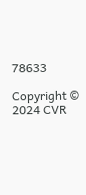78633

Copyright © 2024 CVR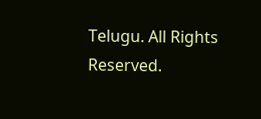Telugu. All Rights Reserved.